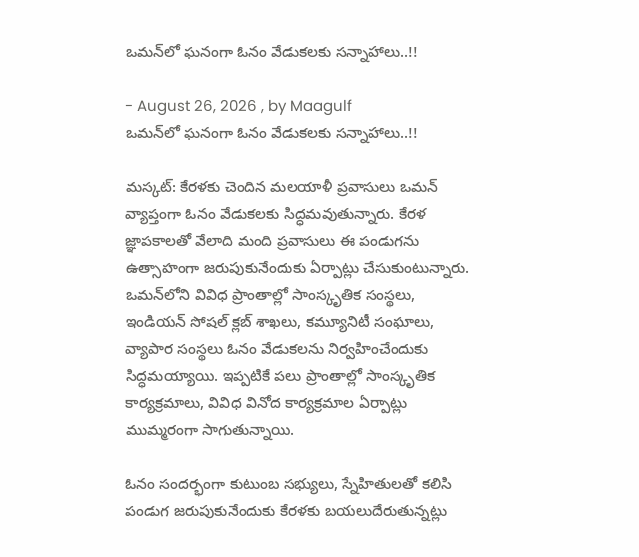ఒమన్‌లో ఘనంగా ఓనం వేడుకలకు సన్నాహాలు..!!

- August 26, 2026 , by Maagulf
ఒమన్‌లో ఘనంగా ఓనం వేడుకలకు సన్నాహాలు..!!

మస్కట్: కేరళకు చెందిన మలయాళీ ప్రవాసులు ఒమన్ వ్యాప్తంగా ఓనం వేడుకలకు సిద్ధమవుతున్నారు. కేరళ జ్ఞాపకాలతో వేలాది మంది ప్రవాసులు ఈ పండుగను ఉత్సాహంగా జరుపుకునేందుకు ఏర్పాట్లు చేసుకుంటున్నారు. ఒమన్‌లోని వివిధ ప్రాంతాల్లో సాంస్కృతిక సంస్థలు, ఇండియన్ సోషల్ క్లబ్ శాఖలు, కమ్యూనిటీ సంఘాలు, వ్యాపార సంస్థలు ఓనం వేడుకలను నిర్వహించేందుకు సిద్ధమయ్యాయి. ఇప్పటికే పలు ప్రాంతాల్లో సాంస్కృతిక కార్యక్రమాలు, వివిధ వినోద కార్యక్రమాల ఏర్పాట్లు ముమ్మరంగా సాగుతున్నాయి.

ఓనం సందర్భంగా కుటుంబ సభ్యులు, స్నేహితులతో కలిసి పండుగ జరుపుకునేందుకు కేరళకు బయలుదేరుతున్నట్లు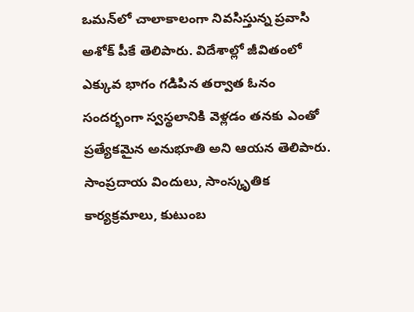ఒమన్‌లో చాలాకాలంగా నివసిస్తున్న ప్రవాసి అశోక్ పీకే తెలిపారు. విదేశాల్లో జీవితంలో ఎక్కువ భాగం గడిపిన తర్వాత ఓనం సందర్భంగా స్వస్థలానికి వెళ్లడం తనకు ఎంతో ప్రత్యేకమైన అనుభూతి అని ఆయన తెలిపారు.
సాంప్రదాయ విందులు, సాంస్కృతిక కార్యక్రమాలు, కుటుంబ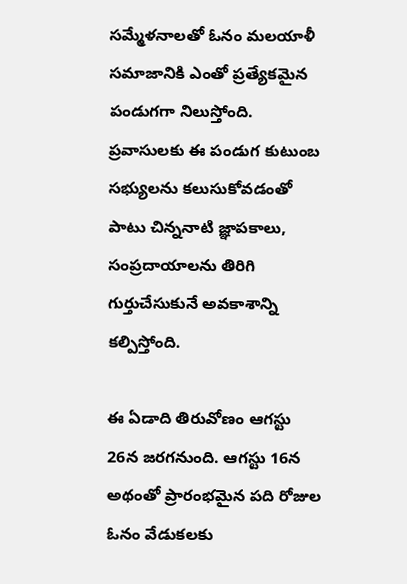సమ్మేళనాలతో ఓనం మలయాళీ సమాజానికి ఎంతో ప్రత్యేకమైన పండుగగా నిలుస్తోంది. ప్రవాసులకు ఈ పండుగ కుటుంబ సభ్యులను కలుసుకోవడంతో పాటు చిన్ననాటి జ్ఞాపకాలు, సంప్రదాయాలను తిరిగి గుర్తుచేసుకునే అవకాశాన్ని కల్పిస్తోంది.

ఈ ఏడాది తిరువోణం ఆగస్టు 26న జరగనుంది. ఆగస్టు 16న అథంతో ప్రారంభమైన పది రోజుల ఓనం వేడుకలకు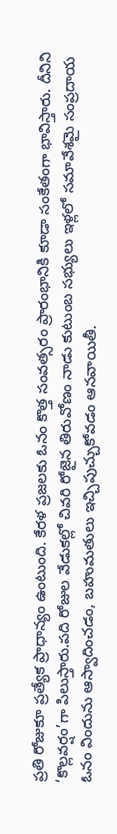ప్రతి రోజుకూ ప్రత్యేక ప్రాధాన్యం ఉంటుంది. కేరళ ప్రజలకు ఓనం కొత్త సంవత్సరం ప్రారంభానికి కూడా సంకేతంగా భావిస్తారు. దీనిని ‘కొల్లవర్షం’గా పిలుస్తారు.పది రోజుల వేడుకల్లో చివరి రోజైన తిరువోణం నాడు కుటుంబ సభ్యులు ఇళ్లలో సమావేశమై సంప్రదాయ ఓనం విందును ఆస్వాదించడం, బహుమతులు ఇచ్చిపుచ్చుకోవడం ఆనవాయితీ.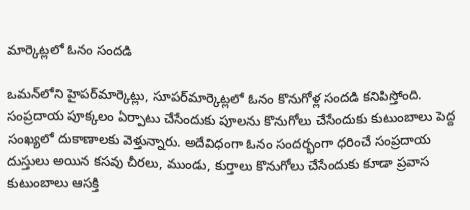మార్కెట్లలో ఓనం సందడి

ఒమన్‌లోని హైపర్‌మార్కెట్లు, సూపర్‌మార్కెట్లలో ఓనం కొనుగోళ్ల సందడి కనిపిస్తోంది. సంప్రదాయ పూక్కలం ఏర్పాటు చేసేందుకు పూలను కొనుగోలు చేసేందుకు కుటుంబాలు పెద్ద సంఖ్యలో దుకాణాలకు వెళ్తున్నారు. అదేవిధంగా ఓనం సందర్భంగా ధరించే సంప్రదాయ దుస్తులు అయిన కసవు చీరలు, ముండు, కుర్తాలు కొనుగోలు చేసేందుకు కూడా ప్రవాస కుటుంబాలు ఆసక్తి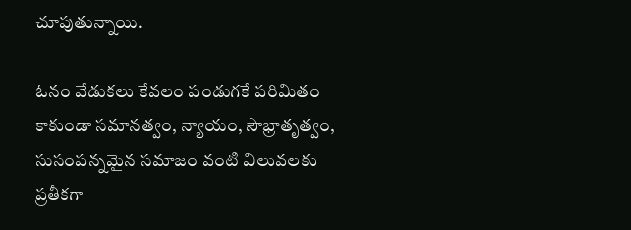చూపుతున్నాయి.

ఓనం వేడుకలు కేవలం పండుగకే పరిమితం కాకుండా సమానత్వం, న్యాయం, సౌభ్రాతృత్వం, సుసంపన్నమైన సమాజం వంటి విలువలకు ప్రతీకగా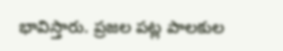భావిస్తారు. ప్రజల పట్ల పాలకుల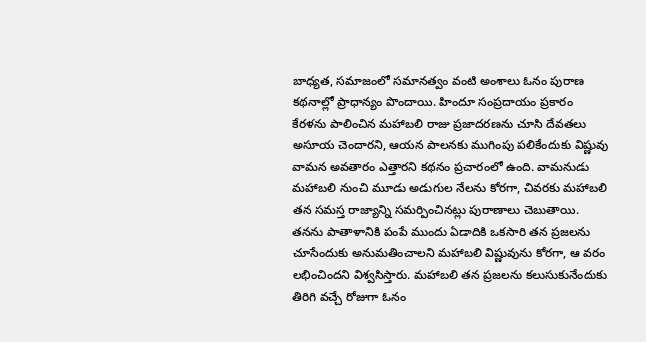బాధ్యత, సమాజంలో సమానత్వం వంటి అంశాలు ఓనం పురాణ కథనాల్లో ప్రాధాన్యం పొందాయి. హిందూ సంప్రదాయం ప్రకారం కేరళను పాలించిన మహాబలి రాజు ప్రజాదరణను చూసి దేవతలు అసూయ చెందారని, ఆయన పాలనకు ముగింపు పలికేందుకు విష్ణువు వామన అవతారం ఎత్తారని కథనం ప్రచారంలో ఉంది. వామనుడు మహాబలి నుంచి మూడు అడుగుల నేలను కోరగా, చివరకు మహాబలి తన సమస్త రాజ్యాన్ని సమర్పించినట్లు పురాణాలు చెబుతాయి. తనను పాతాళానికి పంపే ముందు ఏడాదికి ఒకసారి తన ప్రజలను చూసేందుకు అనుమతించాలని మహాబలి విష్ణువును కోరగా, ఆ వరం లభించిందని విశ్వసిస్తారు. మహాబలి తన ప్రజలను కలుసుకునేందుకు తిరిగి వచ్చే రోజుగా ఓనం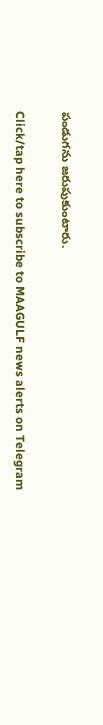పండుగను జరుపుకుంటారు.

Click/tap here to subscribe to MAAGULF news alerts on Telegram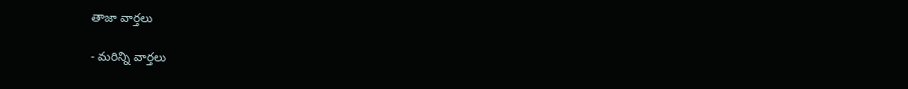తాజా వార్తలు

- మరిన్ని వార్తలు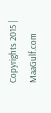Copyrights 2015 | MaaGulf.com